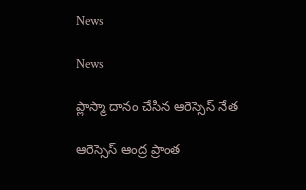News

News

ప్లాస్మా దానం చేసిన ఆరెస్సెస్ నేత

ఆరెస్సెస్ ఆంద్ర ప్రాంత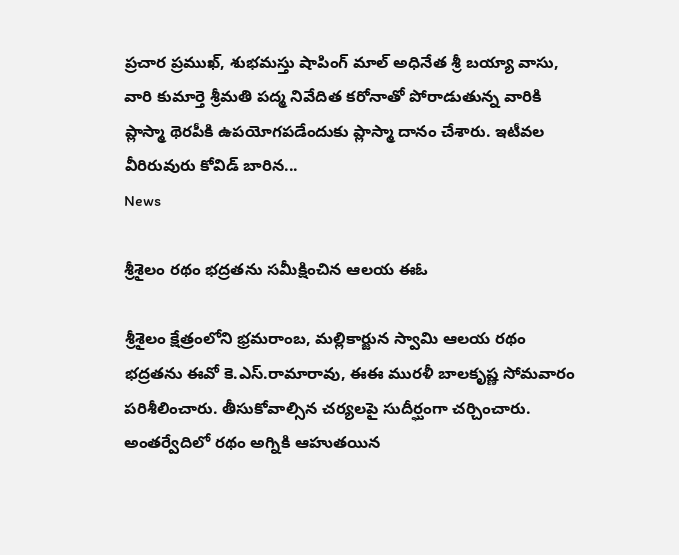ప్రచార ప్రముఖ్, శుభమస్తు షాపింగ్ మాల్ అధినేత శ్రీ బయ్యా వాసు, వారి కుమార్తె శ్రీమతి పద్మ నివేదిత కరోనాతో పోరాడుతున్న వారికి ప్లాస్మా థెరపీకి ఉపయోగపడేందుకు ప్లాస్మా దానం చేశారు. ఇటీవల వీరిరువురు కోవిడ్ బారిన...
News

శ్రీశైలం రథం భద్రతను సమీక్షించిన ఆలయ ఈఓ

శ్రీశైలం క్షేత్రంలోని భ్రమరాంబ, మల్లికార్జున స్వామి ఆలయ రథం భద్రతను ఈవో కె.ఎస్‌.రామారావు, ఈఈ మురళీ బాలకృష్ణ సోమవారం పరిశీలించారు. తీసుకోవాల్సిన చర్యలపై సుదీర్ఘంగా చర్చించారు. అంతర్వేదిలో రథం అగ్నికి ఆహుతయిన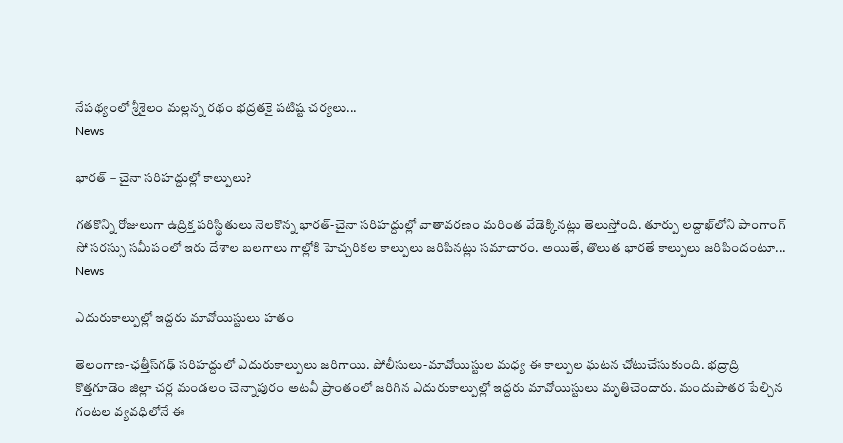నేపథ్యంలో శ్రీశైలం మల్లన్న రథం భద్రతకై పటిష్ట చర్యలు...
News

భారత్ – చైనా సరిహద్దుల్లో కాల్పులు?

గతకొన్ని రోజులుగా ఉద్రిక్త పరిస్థితులు నెలకొన్న భారత్‌-చైనా సరిహద్దుల్లో వాతావరణం మరింత వేడెక్కినట్లు తెలుస్తోంది. తూర్పు లద్దాఖ్‌లోని పాంగాంగ్‌ సో సరస్సు సమీపంలో ఇరు దేశాల బలగాలు గాల్లోకి హెచ్చరికల కాల్పులు జరిపినట్లు సమాచారం. అయితే, తొలుత భారతే కాల్పులు జరిపిందంటూ...
News

ఎదురుకాల్పుల్లో ఇద్దరు మావోయిస్టులు హతం

తెలంగాణ-ఛత్తీస్‌గఢ్‌ సరిహద్దులో ఎదురుకాల్పులు జరిగాయి. పోలీసులు-మావోయిస్టుల మధ్య ఈ కాల్పుల ఘటన చోటుచేసుకుంది. భద్రాద్రి కొత్తగూడెం జిల్లా చర్ల మండలం చెన్నాపురం అటవీ ప్రాంతంలో జరిగిన ఎదురుకాల్పుల్లో ఇద్దరు మావోయిస్టులు మృతిచెందారు. మందుపాతర పేల్చిన గంటల వ్యవధిలోనే ఈ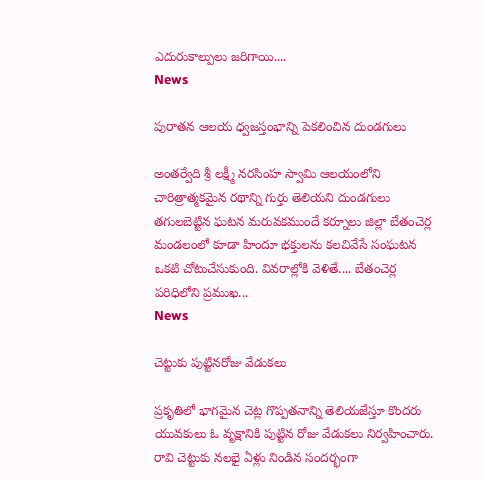ఎదురుకాల్పులు జరిగాయి....
News

పురాతన ఆలయ ధ్వజస్తంభాన్ని పెకలించిన దుండగులు

అంతర్వేది శ్రీ లక్ష్మీ నరసింహ స్వామి ఆలయంలోని చారిత్రాత్మకమైన రథాన్ని గుర్తు తెలియని దుండగులు తగులబెట్టిన ఘటన మరువకముందే కర్నూలు జిల్లా బేతంచెర్ల మండలంలో కూడా హిందూ భక్తులను కలచివేసే సంఘటన ఒకటి చోటుచేసుకుంది. వివరాల్లోకి వెళితే.... బేతంచెర్ల పరిధిలోని ప్రముఖ...
News

చెట్టుకు పుట్టినరోజు వేడుకలు

ప్రకృతిలో భాగమైన చెట్ల గొప్పతనాన్ని తెలియజేస్తూ కొందరు యువకులు ఓ వృక్షానికి పుట్టిన రోజు వేడుకలు నిర్వహించారు. రావి చెట్టుకు నలభై ఏళ్లు నిండిన సందర్భంగా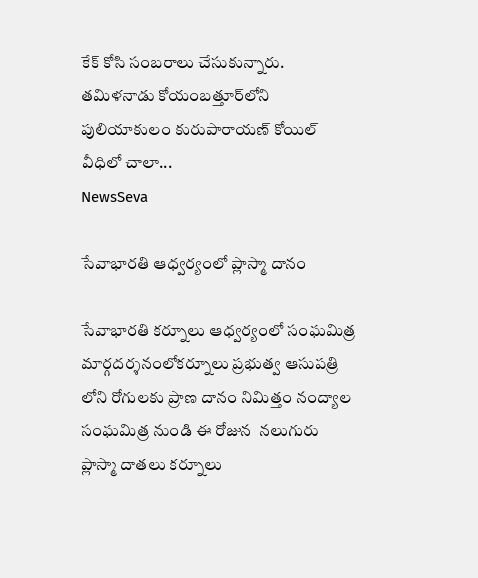కేక్‌ కోసి సంబరాలు చేసుకున్నారు. తమిళనాడు కోయంబత్తూర్‌లోని పులియాకులం కురుపారాయణ్‌ కోయిల్‌ వీధిలో చాలా...
NewsSeva

సేవాభారతి ఆధ్వర్యంలో ప్లాస్మా దానం

సేవాభారతి కర్నూలు ఆధ్వర్యంలో సంఘమిత్ర మార్గదర్శనంలోకర్నూలు ప్రభుత్వ ఆసుపత్రి లోని రోగులకు ప్రాణ దానం నిమిత్తం నంద్యాల సంఘమిత్ర నుండి ఈ రోజున  నలుగురు ప్లాస్మా దాతలు కర్నూలు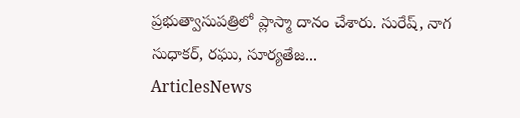ప్రభుత్వాసుపత్రిలో ప్లాస్మా దానం చేశారు. సురేష్, నాగ సుధాకర్, రఘు, సూర్యతేజ...
ArticlesNews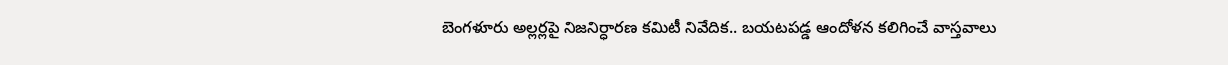బెంగళూరు అల్లర్లపై నిజనిర్ధారణ కమిటీ నివేదిక.. బయటపడ్డ ఆందోళన కలిగించే వాస్తవాలు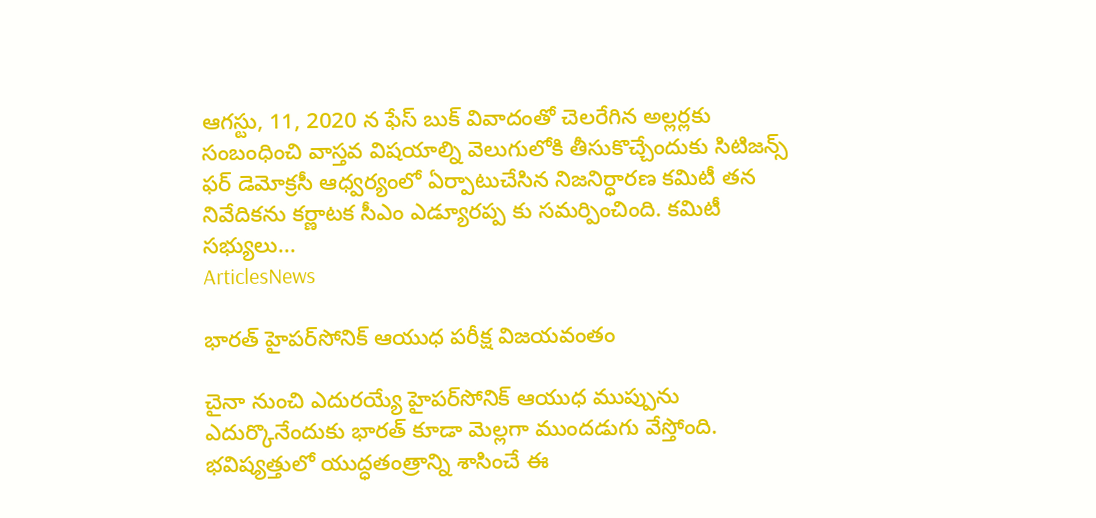ఆగస్టు, 11, 2020 న ఫేస్ బుక్ వివాదంతో చెలరేగిన అల్లర్లకు సంబంధించి వాస్తవ విషయాల్ని వెలుగులోకి తీసుకొచ్చేందుకు సిటిజన్స్ ఫర్ డెమోక్రసీ ఆధ్వర్యంలో ఏర్పాటుచేసిన నిజనిర్ధారణ కమిటీ తన నివేదికను కర్ణాటక సీఎం ఎడ్యూరప్ప కు సమర్పించింది. కమిటీ సభ్యులు...
ArticlesNews

భారత్ హైపర్‌సోనిక్‌ ఆయుధ పరీక్ష విజయవంతం

చైనా నుంచి ఎదురయ్యే హైపర్‌సోనిక్‌ ఆయుధ ముప్పును ఎదుర్కొనేందుకు భారత్‌ కూడా మెల్లగా ముందడుగు వేస్తోంది. భవిష్యత్తులో యుద్ధతంత్రాన్ని శాసించే ఈ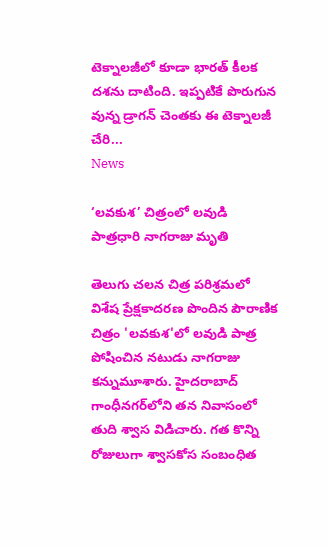టెక్నాలజీలో కూడా భారత్‌ కీలక దశను దాటింది. ఇప్పటికే పొరుగున వున్న డ్రాగన్‌ చెంతకు ఈ టెక్నాలజీ చేరి...
News

‘లవకుశ’ చిత్రంలో లవుడి పాత్రధారి నాగరాజు మృతి

తెలుగు చలన చిత్ర పరిశ్రమలో విశేష ప్రేక్షకాదరణ పొందిన పౌరాణిక చిత్రం 'లవకుశ'లో లవుడి పాత్ర పోషించిన నటుడు నాగరాజు కన్నుమూశారు. హైదరాబాద్‌ గాంధీనగర్‌లోని తన నివాసంలో తుది శ్వాస విడిచారు. గత కొన్ని రోజులుగా శ్వాసకోస సంబంధిత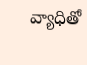వ్యాధితో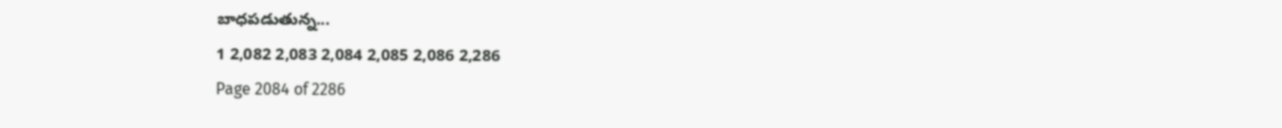బాధపడుతున్న...
1 2,082 2,083 2,084 2,085 2,086 2,286
Page 2084 of 2286